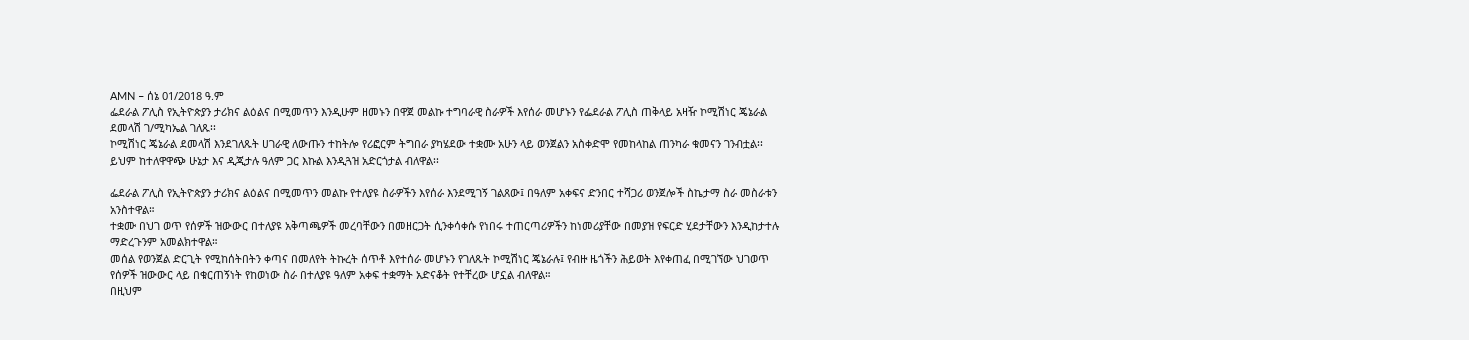AMN – ሰኔ 01/2018 ዓ.ም
ፌደራል ፖሊስ የኢትዮጵያን ታሪክና ልዕልና በሚመጥን እንዲሁም ዘመኑን በዋጀ መልኩ ተግባራዊ ስራዎች እየሰራ መሆኑን የፌደራል ፖሊስ ጠቅላይ አዛዥ ኮሚሽነር ጄኔራል ደመላሽ ገ/ሚካኤል ገለጹ፡፡
ኮሚሽነር ጄኔራል ደመላሽ እንደገለጹት ሀገራዊ ለውጡን ተከትሎ የሪፎርም ትግበራ ያካሄደው ተቋሙ አሁን ላይ ወንጀልን አስቀድሞ የመከላከል ጠንካራ ቁመናን ገንብቷል፡፡
ይህም ከተለዋዋጭ ሁኔታ እና ዲጂታሉ ዓለም ጋር እኩል እንዲጓዝ አድርጎታል ብለዋል፡፡

ፌደራል ፖሊስ የኢትዮጵያን ታሪክና ልዕልና በሚመጥን መልኩ የተለያዩ ስራዎችን እየሰራ እንደሚገኝ ገልጸው፤ በዓለም አቀፍና ድንበር ተሻጋሪ ወንጀሎች ስኬታማ ስራ መስራቱን አንስተዋል።
ተቋሙ በህገ ወጥ የሰዎች ዝውውር በተለያዩ አቅጣጫዎች መረባቸውን በመዘርጋት ሲንቀሳቀሱ የነበሩ ተጠርጣሪዎችን ከነመሪያቸው በመያዝ የፍርድ ሂደታቸውን እንዲከታተሉ ማድረጉንም አመልክተዋል።
መሰል የወንጀል ድርጊት የሚከሰትበትን ቀጣና በመለየት ትኩረት ሰጥቶ እየተሰራ መሆኑን የገለጹት ኮሚሽነር ጄኔራሉ፤ የብዙ ዜጎችን ሕይወት እየቀጠፈ በሚገኘው ህገወጥ የሰዎች ዝውውር ላይ በቁርጠኝነት የከወነው ስራ በተለያዩ ዓለም አቀፍ ተቋማት አድናቆት የተቸረው ሆኗል ብለዋል።
በዚህም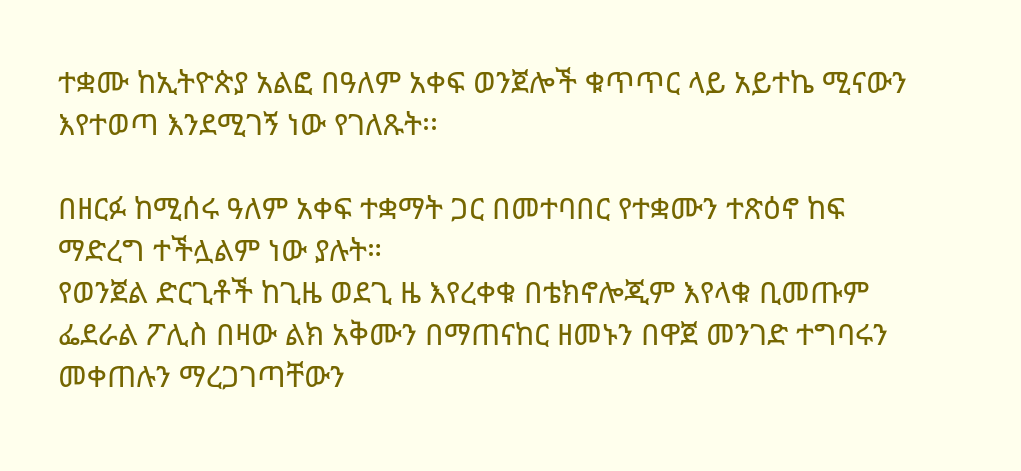ተቋሙ ከኢትዮጵያ አልፎ በዓለም አቀፍ ወንጀሎች ቁጥጥር ላይ አይተኬ ሚናውን እየተወጣ እንደሚገኝ ነው የገለጹት፡፡

በዘርፉ ከሚሰሩ ዓለም አቀፍ ተቋማት ጋር በመተባበር የተቋሙን ተጽዕኖ ከፍ ማድረግ ተችሏልም ነው ያሉት።
የወንጀል ድርጊቶች ከጊዜ ወደጊ ዜ እየረቀቁ በቴክኖሎጂም እየላቁ ቢመጡም ፌደራል ፖሊስ በዛው ልክ አቅሙን በማጠናከር ዘመኑን በዋጀ መንገድ ተግባሩን መቀጠሉን ማረጋገጣቸውን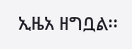ኢዜአ ዘግቧል፡፡